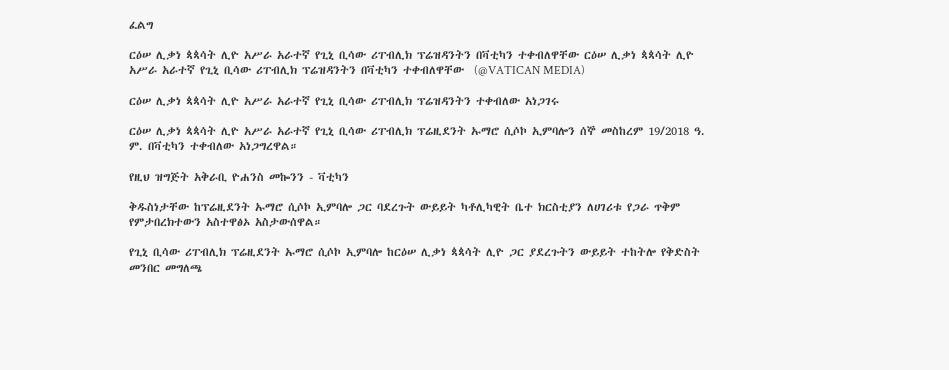ፈልግ

ርዕሠ ሊቃነ ጳጳሳት ሊዮ አሥራ አራተኛ የጊኒ ቢሳው ሪፐብሊክ ፕሬዝዳንትን በቫቲካን ተቀብለዋቸው ርዕሠ ሊቃነ ጳጳሳት ሊዮ አሥራ አራተኛ የጊኒ ቢሳው ሪፐብሊክ ፕሬዝዳንትን በቫቲካን ተቀብለዋቸው  (@VATICAN MEDIA)

ርዕሠ ሊቃነ ጳጳሳት ሊዮ አሥራ አራተኛ የጊኒ ቢሳው ሪፐብሊክ ፕሬዝዳንትን ተቀብለው አነጋገሩ

ርዕሠ ሊቃነ ጳጳሳት ሊዮ አሥራ አራተኛ የጊኒ ቢሳው ሪፐብሊክ ፕሬዚደንት ኡማሮ ሲሶኮ ኢምባሎን ሰኞ መስከረም 19/2018 ዓ. ም. በቫቲካን ተቀብለው አነጋግረዋል።

የዚህ ዝግጅት አቅራቢ ዮሐንስ መኰንን - ቫቲካን

ቅዱስነታቸው ከፕሬዚደንት ኡማሮ ሲሶኮ ኢምባሎ ጋር ባደረጉት ውይይት ካቶሊካዊት ቤተ ክርስቲያን ለሀገሪቱ የጋራ ጥቅም የምታበረክተውን አስተዋፅኦ አስታውሰዋል።

የጊኒ ቢሳው ሪፐብሊክ ፕሬዚደንት ኡማሮ ሲሶኮ ኢምባሎ ከርዕሠ ሊቃነ ጳጳሳት ሊዮ ጋር ያደረጉትን ውይይት ተከትሎ የቅድስት መንበር መግለጫ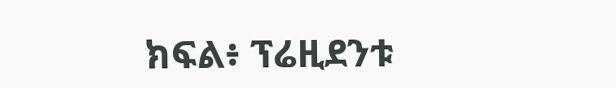ክፍል፥ ፕሬዚደንቱ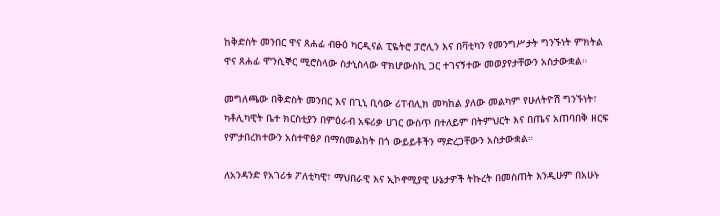ከቅድስት መንበር ዋና ጸሐፊ ብፁዕ ካርዲናል ፒዬትሮ ፓሮሊን እና በቫቲካን የመንግሥታት ግንኙነት ምክትል ዋና ጸሐፊ ሞንሲኞር ሚሮስላው ስታኒስላው ዋክሆውስኪ ጋር ተገናኝተው መወያየታቸውን አስታውቋል።

መግለጫው በቅድስት መንበር እና በጊኒ ቢሳው ሪፐብሊክ መካከል ያለው መልካም የሁለትዮሽ ግንኙነት፣ ካቶሊካዊት ቤተ ክርስቲያን በምዕራብ አፍሪቃ ሀገር ውስጥ በተለይም በትምህርት እና በጤና አጠባበቅ ዘርፍ የምታበረክተውን አስተዋፅዖ በማስመልከት በጎ ውይይቶችን ማድረጋቸውን አስታውቋል።

ለአንዳንድ የአገሪቱ ፖለቲካዊ፣ ማህበራዊ እና ኢኮኖሚያዊ ሁኔታዎች ትኩረት በመስጠት እንዲሁም በአሁኑ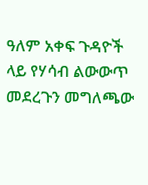ዓለም አቀፍ ጉዳዮች ላይ የሃሳብ ልውውጥ መደረጉን መግለጫው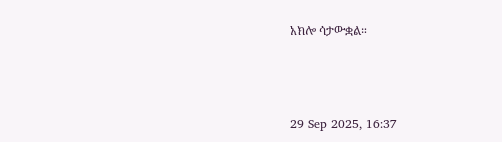አክሎ ሳታውቋል።



29 Sep 2025, 16:37